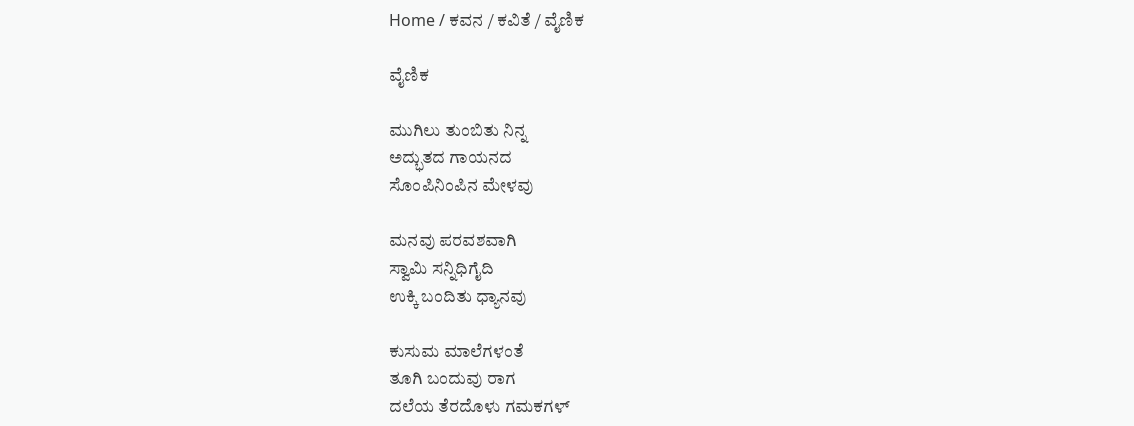Home / ಕವನ / ಕವಿತೆ / ವೈಣಿಕ

ವೈಣಿಕ

ಮುಗಿಲು ತುಂಬಿತು ನಿನ್ನ
ಅದ್ಭುತದ ಗಾಯನದ
ಸೊಂಪಿನಿಂಪಿನ ಮೇಳವು

ಮನವು ಪರವಶವಾಗಿ
ಸ್ವಾಮಿ ಸನ್ನಿಧಿಗೈದಿ
ಉಕ್ಕಿ ಬಂದಿತು ಧ್ಯಾನವು

ಕುಸುಮ ಮಾಲೆಗಳಂತೆ
ತೂಗಿ ಬಂದುವು ರಾಗ
ದಲೆಯ ತೆರದೊಳು ಗಮಕಗಳ್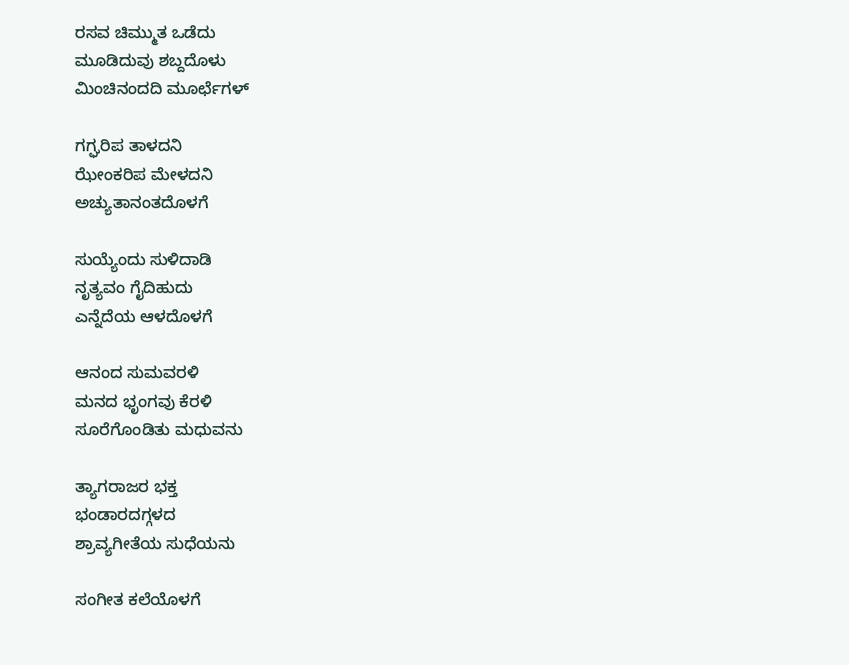ರಸವ ಚಿಮ್ಮುತ ಒಡೆದು
ಮೂಡಿದುವು ಶಬ್ದದೊಳು
ಮಿಂಚಿನಂದದಿ ಮೂರ್ಛೆಗಳ್

ಗಗ್ಘರಿಪ ತಾಳದನಿ
ಝೇಂಕರಿಪ ಮೇಳದನಿ
ಅಚ್ಯುತಾನಂತದೊಳಗೆ

ಸುಯ್ಯೆಂದು ಸುಳಿದಾಡಿ
ನೃತ್ಯವಂ ಗೈದಿಹುದು
ಎನ್ನೆದೆಯ ಆಳದೊಳಗೆ

ಆನಂದ ಸುಮವರಳಿ
ಮನದ ಭೃಂಗವು ಕೆರಳಿ
ಸೂರೆಗೊಂಡಿತು ಮಧುವನು

ತ್ಯಾಗರಾಜರ ಭಕ್ತ
ಭಂಡಾರದಗ್ಗಳದ
ಶ್ರಾವ್ಯಗೀತೆಯ ಸುಧೆಯನು

ಸಂಗೀತ ಕಲೆಯೊಳಗೆ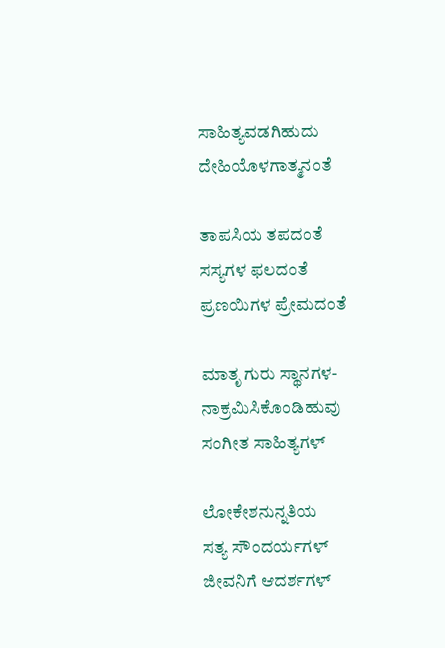ಸಾಹಿತ್ಯವಡಗಿಹುದು
ದೇಹಿಯೊಳಗಾತ್ಮನಂತೆ

ತಾಪಸಿಯ ತಪದಂತೆ
ಸಸ್ಯಗಳ ಫಲದಂತೆ
ಪ್ರಣಯಿಗಳ ಪ್ರೇಮದಂತೆ

ಮಾತೃ ಗುರು ಸ್ಥಾನಗಳ-
ನಾಕ್ರಮಿಸಿಕೊಂಡಿಹುವು
ಸಂಗೀತ ಸಾಹಿತ್ಯಗಳ್

ಲೋಕೇಶನುನ್ನತಿಯ
ಸತ್ಯ ಸೌಂದರ್ಯಗಳ್
ಜೀವನಿಗೆ ಆದರ್ಶಗಳ್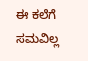ಈ ಕಲೆಗೆ ಸಮವಿಲ್ಲ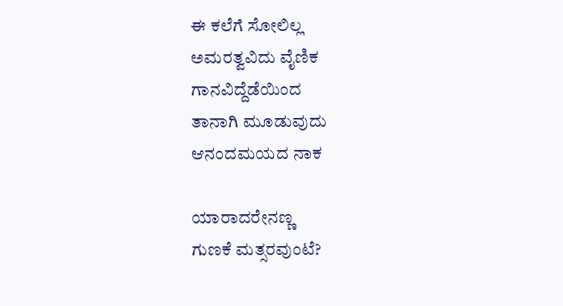ಈ ಕಲೆಗೆ ಸೋಲಿಲ್ಲ
ಅಮರತ್ವವಿದು ವೈಣಿಕ
ಗಾನವಿದ್ದೆಡೆಯಿಂದ
ತಾನಾಗಿ ಮೂಡುವುದು
ಆನಂದಮಯದ ನಾಕ

ಯಾರಾದರೇನಣ್ಣ
ಗುಣಕೆ ಮತ್ಸರವುಂಟೆ?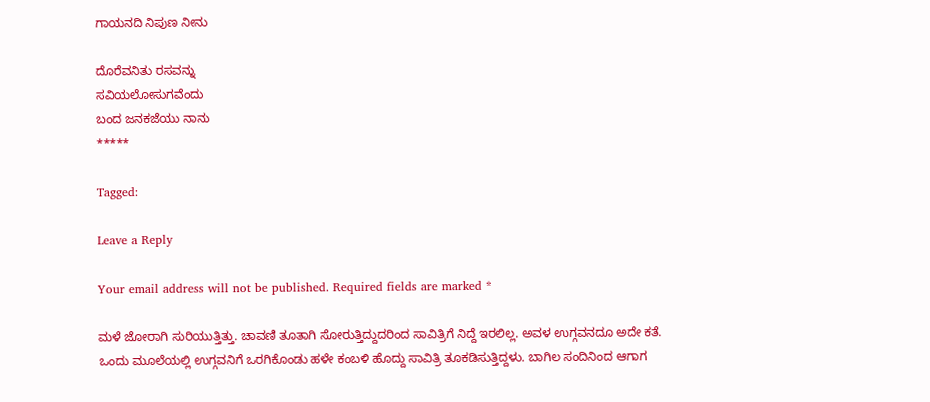ಗಾಯನದಿ ನಿಪುಣ ನೀನು

ದೊರೆವನಿತು ರಸವನ್ನು
ಸವಿಯಲೋಸುಗವೆಂದು
ಬಂದ ಜನಕಜೆಯು ನಾನು
*****

Tagged:

Leave a Reply

Your email address will not be published. Required fields are marked *

ಮಳೆ ಜೋರಾಗಿ ಸುರಿಯುತ್ತಿತ್ತು. ಚಾವಣಿ ತೂತಾಗಿ ಸೋರುತ್ತಿದ್ದುದರಿಂದ ಸಾವಿತ್ರಿಗೆ ನಿದ್ದೆ ಇರಲಿಲ್ಲ. ಅವಳ ಉಗ್ಗವನದೂ ಅದೇ ಕತೆ. ಒಂದು ಮೂಲೆಯಲ್ಲಿ ಉಗ್ಗವನಿಗೆ ಒರಗಿಕೊಂಡು ಹಳೇ ಕಂಬಳಿ ಹೊದ್ದು ಸಾವಿತ್ರಿ ತೂಕಡಿಸುತ್ತಿದ್ದಳು. ಬಾಗಿಲ ಸಂದಿನಿಂದ ಆಗಾಗ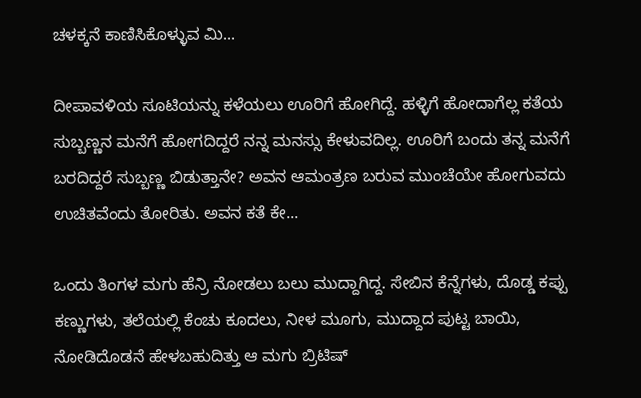ಚಳಕ್ಕನೆ ಕಾಣಿಸಿಕೊಳ್ಳುವ ಮಿ...

ದೀಪಾವಳಿಯ ಸೂಟಿಯನ್ನು ಕಳೆಯಲು ಊರಿಗೆ ಹೋಗಿದ್ದೆ. ಹಳ್ಳಿಗೆ ಹೋದಾಗೆಲ್ಲ ಕತೆಯ ಸುಬ್ಬಣ್ಣನ ಮನೆಗೆ ಹೋಗದಿದ್ದರೆ ನನ್ನ ಮನಸ್ಸು ಕೇಳುವದಿಲ್ಲ. ಊರಿಗೆ ಬಂದು ತನ್ನ ಮನೆಗೆ ಬರದಿದ್ದರೆ ಸುಬ್ಬಣ್ಣ ಬಿಡುತ್ತಾನೇ? ಅವನ ಆಮಂತ್ರಣ ಬರುವ ಮುಂಚೆಯೇ ಹೋಗುವದು ಉಚಿತವೆಂದು ತೋರಿತು. ಅವನ ಕತೆ ಕೇ...

ಒಂದು ತಿಂಗಳ ಮಗು ಹೆನ್ರಿ ನೋಡಲು ಬಲು ಮುದ್ದಾಗಿದ್ದ. ಸೇಬಿನ ಕೆನ್ನೆಗಳು, ದೊಡ್ಡ ಕಪ್ಪು ಕಣ್ಣುಗಳು, ತಲೆಯಲ್ಲಿ ಕೆಂಚು ಕೂದಲು, ನೀಳ ಮೂಗು, ಮುದ್ದಾದ ಪುಟ್ಟ ಬಾಯಿ, ನೋಡಿದೊಡನೆ ಹೇಳಬಹುದಿತ್ತು ಆ ಮಗು ಬ್ರಿಟಿಷ್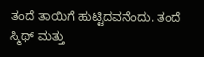ತಂದೆ ತಾಯಿಗೆ ಹುಟ್ಟಿದವನೆಂದು. ತಂದೆ ಸ್ಮಿಥ್ ಮತ್ತು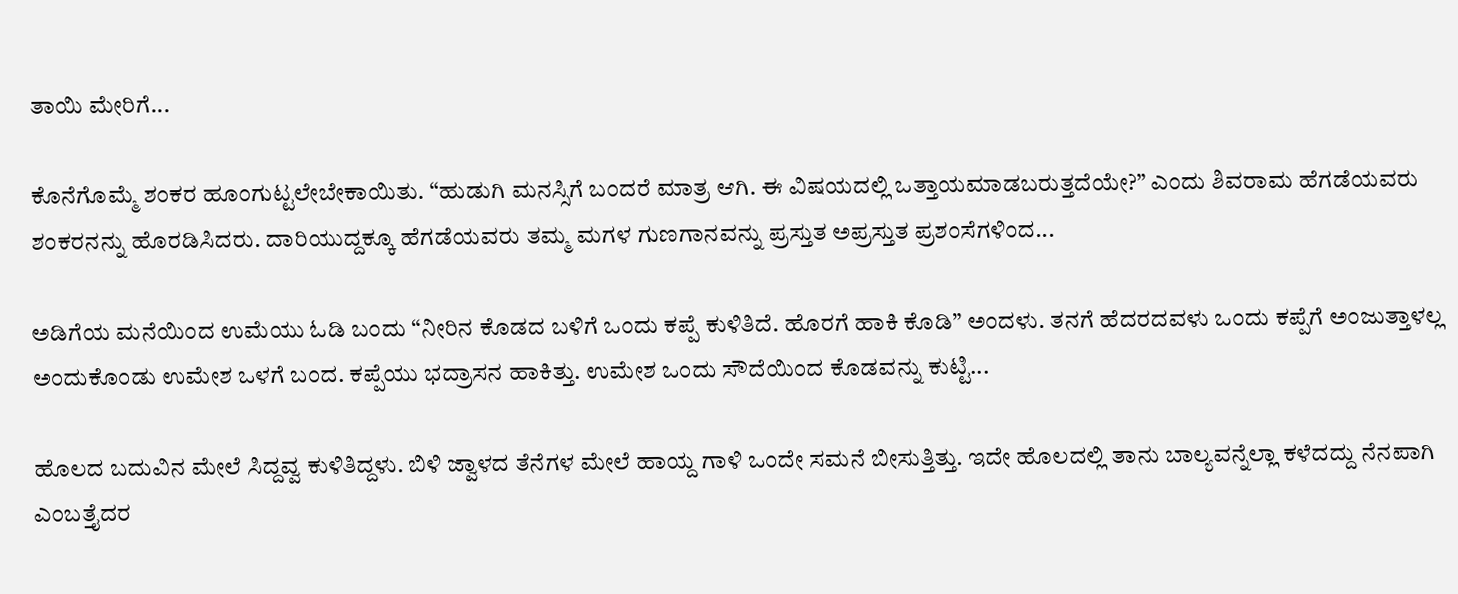ತಾಯಿ ಮೇರಿಗೆ...

ಕೊನೆಗೊಮ್ಮೆ ಶಂಕರ ಹೂಂಗುಟ್ಟಲೇಬೇಕಾಯಿತು. “ಹುಡುಗಿ ಮನಸ್ಸಿಗೆ ಬಂದರೆ ಮಾತ್ರ ಆಗಿ. ಈ ವಿಷಯದಲ್ಲಿ ಒತ್ತಾಯಮಾಡಬರುತ್ತದೆಯೇ?” ಎಂದು ಶಿವರಾಮ ಹೆಗಡೆಯವರು ಶಂಕರನನ್ನು ಹೊರಡಿಸಿದರು. ದಾರಿಯುದ್ದಕ್ಕೂ ಹೆಗಡೆಯವರು ತಮ್ಮ ಮಗಳ ಗುಣಗಾನವನ್ನು ಪ್ರಸ್ತುತ ಅಪ್ರಸ್ತುತ ಪ್ರಶಂಸೆಗಳಿಂದ...

ಅಡಿಗೆಯ ಮನೆಯಿಂದ ಉಮೆಯು ಓಡಿ ಬಂದು “ನೀರಿನ ಕೊಡದ ಬಳಿಗೆ ಒಂದು ಕಪ್ಪೆ ಕುಳಿತಿದೆ. ಹೊರಗೆ ಹಾಕಿ ಕೊಡಿ” ಅಂದಳು. ತನಗೆ ಹೆದರದವಳು ಒಂದು ಕಪ್ಪೆಗೆ ಅಂಜುತ್ತಾಳಲ್ಲ ಅಂದುಕೊಂಡು ಉಮೇಶ ಒಳಗೆ ಬಂದ. ಕಪ್ಪೆಯು ಭದ್ರಾಸನ ಹಾಕಿತ್ತು. ಉಮೇಶ ಒಂದು ಸೌದೆಯಿಂದ ಕೊಡವನ್ನು ಕುಟ್ಟಿ...

ಹೊಲದ ಬದುವಿನ ಮೇಲೆ ಸಿದ್ದವ್ವ ಕುಳಿತಿದ್ದಳು. ಬಿಳಿ ಜ್ವಾಳದ ತೆನೆಗಳ ಮೇಲೆ ಹಾಯ್ದ ಗಾಳಿ ಒಂದೇ ಸಮನೆ ಬೀಸುತ್ತಿತ್ತು. ಇದೇ ಹೊಲದಲ್ಲಿ ತಾನು ಬಾಲ್ಯವನ್ನೆಲ್ಲಾ ಕಳೆದದ್ದು ನೆನಪಾಗಿ ಎಂಬತ್ತೈದರ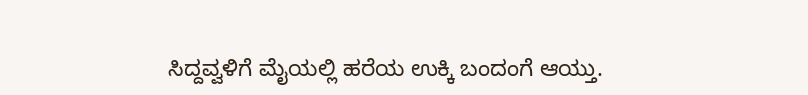ಸಿದ್ದವ್ವಳಿಗೆ ಮೈಯಲ್ಲಿ ಹರೆಯ ಉಕ್ಕಿ ಬಂದಂಗೆ ಆಯ್ತು.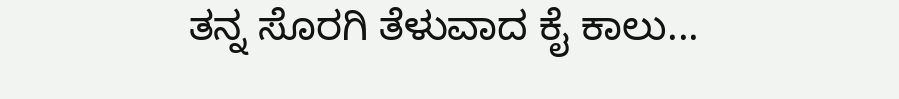ತನ್ನ ಸೊರಗಿ ತೆಳುವಾದ ಕೈ ಕಾಲು...